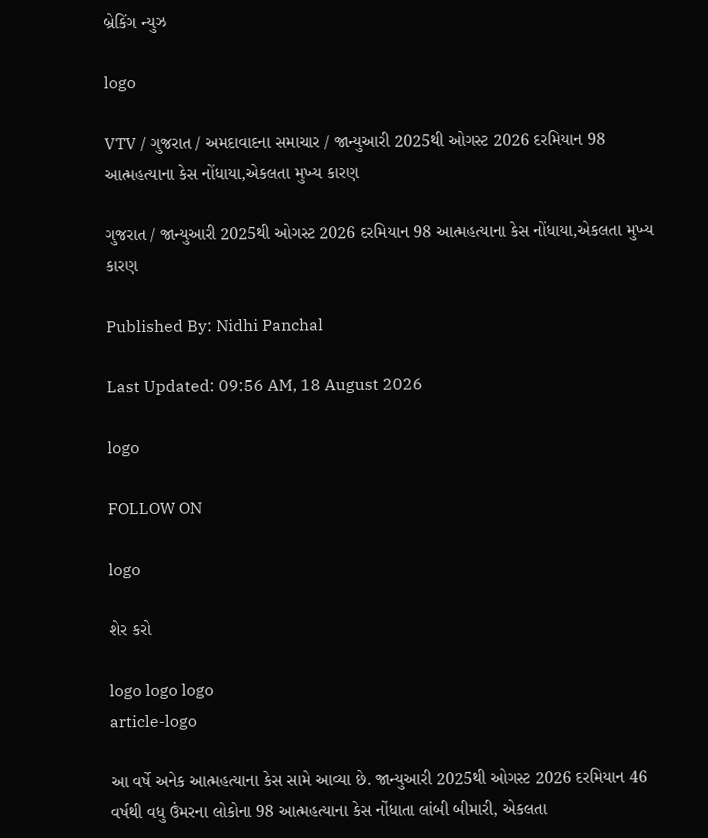બ્રેકિંગ ન્યુઝ

logo

VTV / ગુજરાત / અમદાવાદના સમાચાર / જાન્યુઆરી 2025થી ઓગસ્ટ 2026 દરમિયાન 98 આત્મહત્યાના કેસ નોંધાયા,એકલતા મુખ્ય કારણ

ગુજરાત / જાન્યુઆરી 2025થી ઓગસ્ટ 2026 દરમિયાન 98 આત્મહત્યાના કેસ નોંધાયા,એકલતા મુખ્ય કારણ

Published By: Nidhi Panchal

Last Updated: 09:56 AM, 18 August 2026

logo

FOLLOW ON

logo

શેર કરો

logo logo logo
article-logo

આ વર્ષે અનેક આત્મહત્યાના કેસ સામે આવ્યા છે. જાન્યુઆરી 2025થી ઓગસ્ટ 2026 દરમિયાન 46 વર્ષથી વધુ ઉંમરના લોકોના 98 આત્મહત્યાના કેસ નોંધાતા લાંબી બીમારી, એકલતા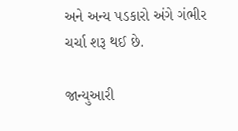અને અન્ય પડકારો અંગે ગંભીર ચર્ચા શરૂ થઈ છે.

જાન્યુઆરી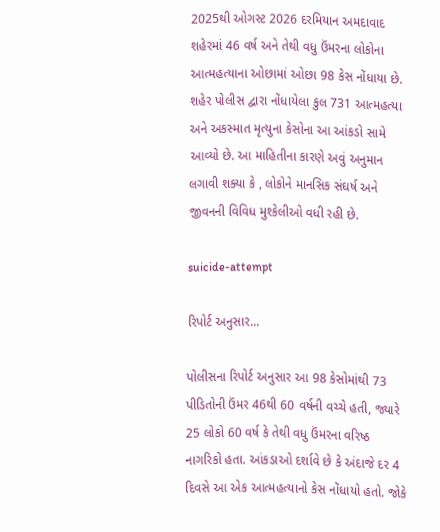2025થી ઓગસ્ટ 2026 દરમિયાન અમદાવાદ શહેરમાં 46 વર્ષ અને તેથી વધુ ઉંમરના લોકોના આત્મહત્યાના ઓછામાં ઓછા 98 કેસ નોંધાયા છે. શહેર પોલીસ દ્વારા નોંધાયેલા કુલ 731 આત્મહત્યા અને અકસ્માત મૃત્યુના કેસોના આ આંકડો સામે આવ્યો છે. આ માહિતીના કારણે અવું અનુમાન લગાવી શક્યા કે , લોકોને માનસિક સંઘર્ષ અને જીવનની વિવિધ મુશ્કેલીઓ વધી રહી છે.

suicide-attempt

રિપોર્ટ અનુસાર...

પોલીસના રિપોર્ટ અનુસાર આ 98 કેસોમાંથી 73 પીડિતોની ઉંમર 46થી 60 વર્ષની વચ્ચે હતી, જ્યારે 25 લોકો 60 વર્ષ કે તેથી વધુ ઉંમરના વરિષ્ઠ નાગરિકો હતા. આંકડાઓ દર્શાવે છે કે અંદાજે દર 4 દિવસે આ એક આત્મહત્યાનો કેસ નોંધાયો હતો. જોકે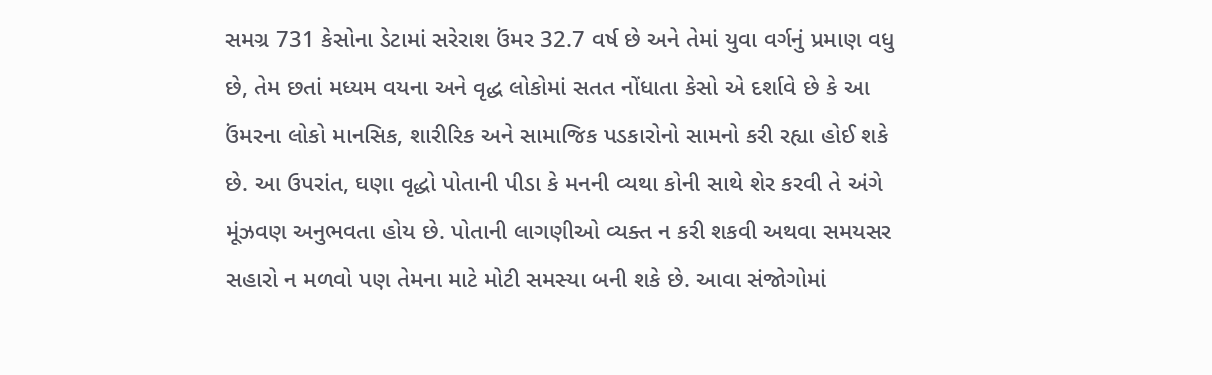સમગ્ર 731 કેસોના ડેટામાં સરેરાશ ઉંમર 32.7 વર્ષ છે અને તેમાં યુવા વર્ગનું પ્રમાણ વધુ છે, તેમ છતાં મધ્યમ વયના અને વૃદ્ધ લોકોમાં સતત નોંધાતા કેસો એ દર્શાવે છે કે આ ઉંમરના લોકો માનસિક, શારીરિક અને સામાજિક પડકારોનો સામનો કરી રહ્યા હોઈ શકે છે. આ ઉપરાંત, ઘણા વૃદ્ધો પોતાની પીડા કે મનની વ્યથા કોની સાથે શેર કરવી તે અંગે મૂંઝવણ અનુભવતા હોય છે. પોતાની લાગણીઓ વ્યક્ત ન કરી શકવી અથવા સમયસર સહારો ન મળવો પણ તેમના માટે મોટી સમસ્યા બની શકે છે. આવા સંજોગોમાં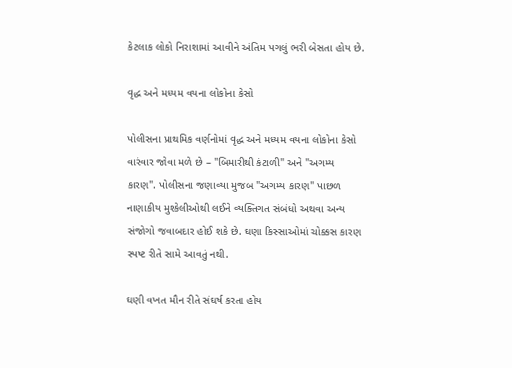કેટલાક લોકો નિરાશામાં આવીને અંતિમ પગલું ભરી બેસતા હોય છે.

વૃદ્ધ અને મધ્યમ વયના લોકોના કેસો

પોલીસના પ્રાથમિક વર્ણનોમાં વૃદ્ધ અને મધ્યમ વયના લોકોના કેસો વારંવાર જોવા મળે છે – "બિમારીથી કંટાળી" અને "અગમ્ય કારણ". પોલીસના જણાવ્યા મુજબ "અગમ્ય કારણ" પાછળ નાણાકીય મુશ્કેલીઓથી લઈને વ્યક્તિગત સંબંધો અથવા અન્ય સંજોગો જવાબદાર હોઈ શકે છે. ઘણા કિસ્સાઓમાં ચોક્કસ કારણ સ્પષ્ટ રીતે સામે આવતું નથી.

ઘણી વખત મૌન રીતે સંઘર્ષ કરતા હોય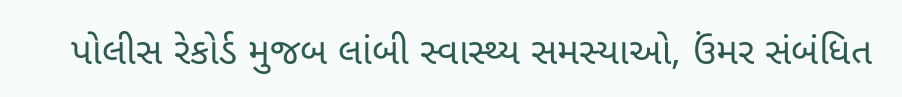પોલીસ રેકોર્ડ મુજબ લાંબી સ્વાસ્થ્ય સમસ્યાઓ, ઉંમર સંબંધિત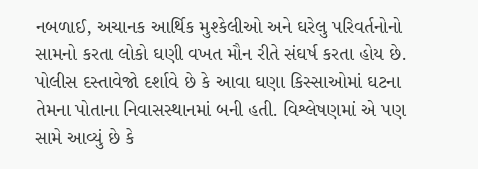નબળાઈ, અચાનક આર્થિક મુશ્કેલીઓ અને ઘરેલુ પરિવર્તનોનો સામનો કરતા લોકો ઘણી વખત મૌન રીતે સંઘર્ષ કરતા હોય છે. પોલીસ દસ્તાવેજો દર્શાવે છે કે આવા ઘણા કિસ્સાઓમાં ઘટના તેમના પોતાના નિવાસસ્થાનમાં બની હતી. વિશ્લેષણમાં એ પણ સામે આવ્યું છે કે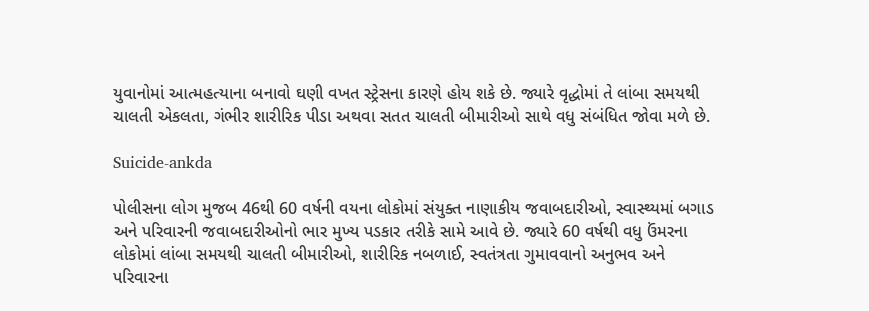યુવાનોમાં આત્મહત્યાના બનાવો ઘણી વખત સ્ટ્રેસના કારણે હોય શકે છે. જ્યારે વૃદ્ધોમાં તે લાંબા સમયથી ચાલતી એકલતા, ગંભીર શારીરિક પીડા અથવા સતત ચાલતી બીમારીઓ સાથે વધુ સંબંધિત જોવા મળે છે.

Suicide-ankda

પોલીસના લોગ મુજબ 46થી 60 વર્ષની વયના લોકોમાં સંયુક્ત નાણાકીય જવાબદારીઓ, સ્વાસ્થ્યમાં બગાડ અને પરિવારની જવાબદારીઓનો ભાર મુખ્ય પડકાર તરીકે સામે આવે છે. જ્યારે 60 વર્ષથી વધુ ઉંમરના લોકોમાં લાંબા સમયથી ચાલતી બીમારીઓ, શારીરિક નબળાઈ, સ્વતંત્રતા ગુમાવવાનો અનુભવ અને પરિવારના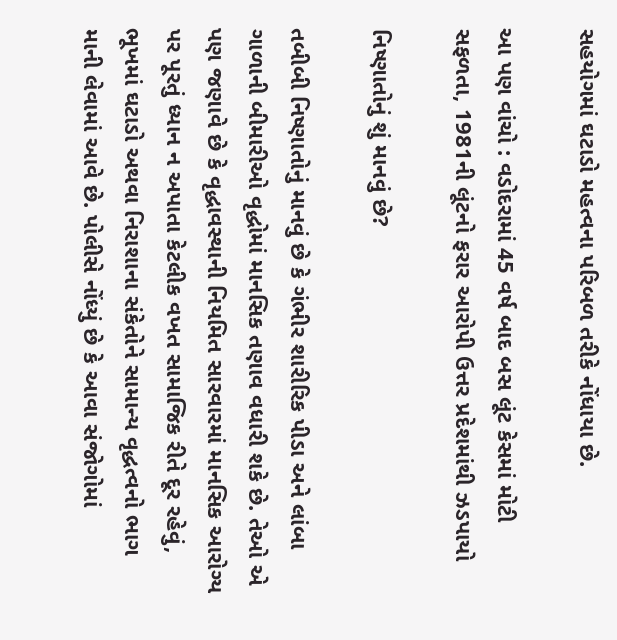સહયોગમાં ઘટાડો મહત્વના પરિબળ તરીકે નોંધાયા છે.

આ પણ વાંચો : વડોદરામાં 45 વર્ષ બાદ બસ લૂંટ કેસમાં મોટી સફળતા, 1981ની લૂંટનો ફરાર આરોપી ઉત્તર પ્રદેશમાંથી ઝડપાયો

નિષ્ણાતોનું શું માનવું છે?

તબીબી નિષ્ણાતોનું માનવું છે કે ગંભીર શારીરિક પીડા અને લાંબા ગાળાની બીમારીઓ વૃદ્ધોમાં માનસિક તણાવ વધારી શકે છે. તેઓ એ પણ જણાવે છે કે વૃદ્ધાવસ્થાની નિયમિત સારવારમાં માનસિક આરોગ્ય પર પૂરતું ધ્યાન ન અપાતા કેટલીક વખત સામાજિક રીતે દૂર રહેવું, ભૂખમાં ઘટાડો અથવા નિરાશાના સંકેતોને સામાન્ય વૃદ્ધત્વનો ભાગ માની લેવામાં આવે છે. પોલીસે નોંધ્યું છે કે આવા સંજોગોમાં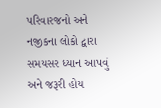પરિવારજનો અને નજીકના લોકો દ્વારા સમયસર ધ્યાન આપવું અને જરૂરી હોય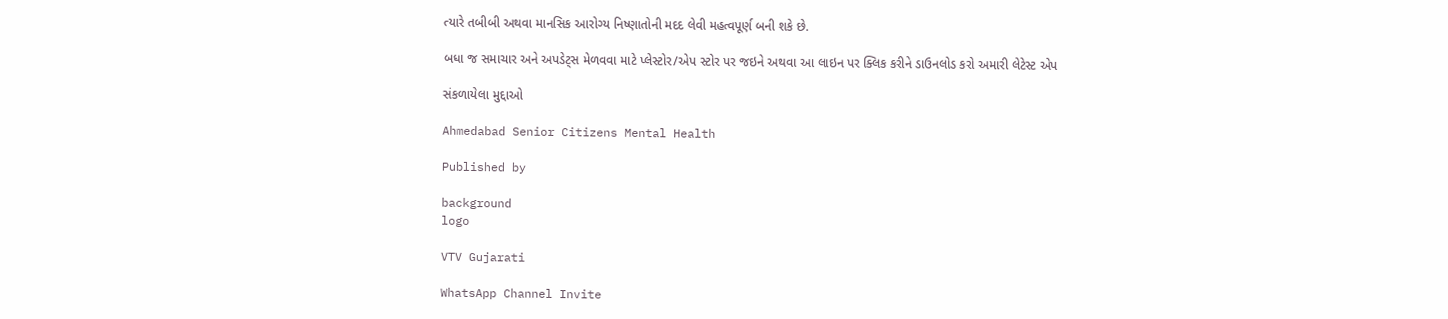ત્યારે તબીબી અથવા માનસિક આરોગ્ય નિષ્ણાતોની મદદ લેવી મહત્વપૂર્ણ બની શકે છે.

બધા જ સમાચાર અને અપડેટ્સ મેળવવા માટે પ્લેસ્ટોર/એપ સ્ટોર પર જઇને અથવા આ લાઇન પર ક્લિક કરીને ડાઉનલોડ કરો અમારી લેટેસ્ટ એપ

સંકળાયેલા મુદ્દાઓ

Ahmedabad Senior Citizens Mental Health

Published by

background
logo

VTV Gujarati

WhatsApp Channel Invite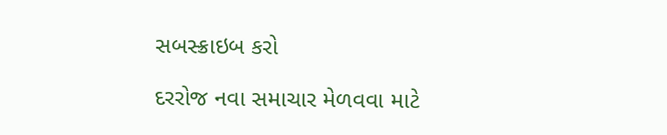સબસ્ક્રાઇબ કરો

દરરોજ નવા સમાચાર મેળવવા માટે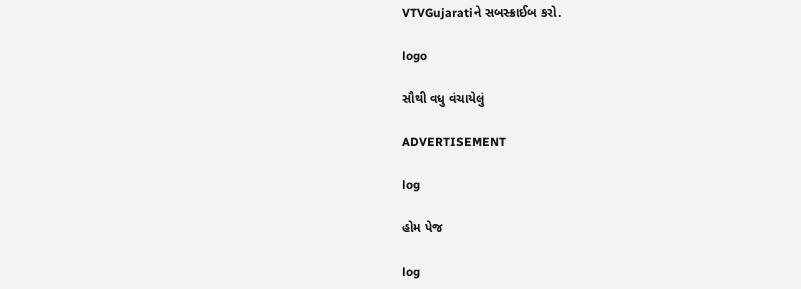VTVGujaratiને સબસ્ક્રાઈબ કરો.

logo

સૌથી વધુ વંચાયેલું

ADVERTISEMENT

log

હોમ પેજ

log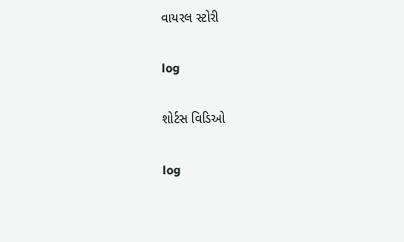વાયરલ સ્ટોરી

log

શોર્ટસ વિડિઓ

log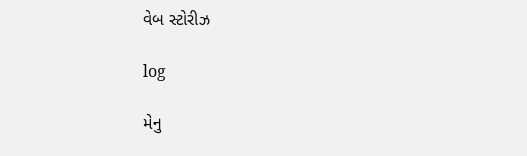વેબ સ્ટોરીઝ

log

મેનુ